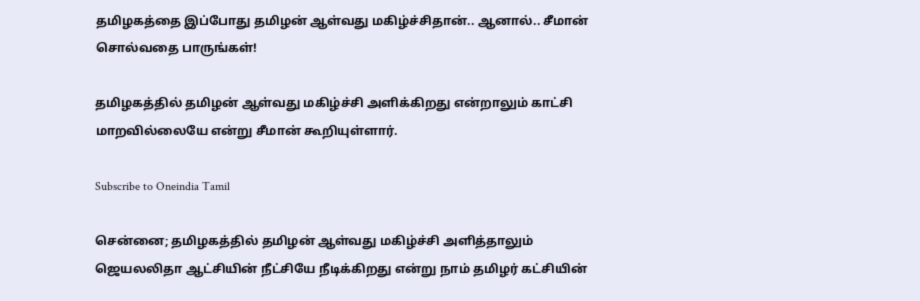தமிழகத்தை இப்போது தமிழன் ஆள்வது மகிழ்ச்சிதான்.. ஆனால்.. சீமான் சொல்வதை பாருங்கள்!

தமிழகத்தில் தமிழன் ஆள்வது மகிழ்ச்சி அளிக்கிறது என்றாலும் காட்சி மாறவில்லையே என்று சீமான் கூறியுள்ளார்.

Subscribe to Oneindia Tamil

சென்னை; தமிழகத்தில் தமிழன் ஆள்வது மகிழ்ச்சி அளித்தாலும் ஜெயலலிதா ஆட்சியின் நீட்சியே நீடிக்கிறது என்று நாம் தமிழர் கட்சியின்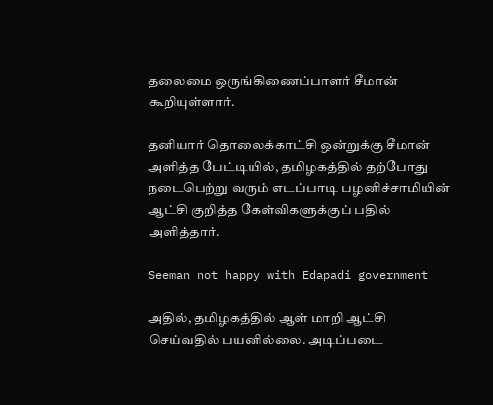தலைமை ஒருங்கிணைப்பாளர் சீமான் கூறியுள்ளார்.

தனியார் தொலைக்காட்சி ஒன்றுக்கு சீமான் அளித்த பேட்டியில், தமிழகத்தில் தற்போது நடைபெற்று வரும் எடப்பாடி பழனிச்சாமியின் ஆட்சி குறித்த கேள்விகளுக்குப் பதில் அளித்தார்.

Seeman not happy with Edapadi government

அதில், தமிழகத்தில் ஆள் மாறி ஆட்சி செய்வதில் பயனில்லை. அடிப்படை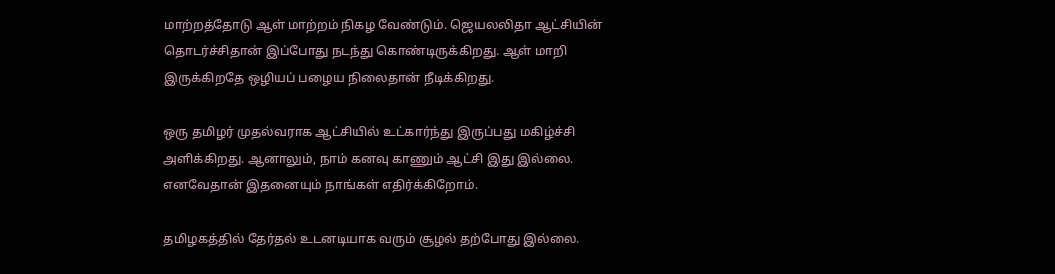மாற்றத்தோடு ஆள் மாற்றம் நிகழ வேண்டும். ஜெயலலிதா ஆட்சியின் தொடர்ச்சிதான் இப்போது நடந்து கொண்டிருக்கிறது. ஆள் மாறி இருக்கிறதே ஒழியப் பழைய நிலைதான் நீடிக்கிறது.

ஒரு தமிழர் முதல்வராக ஆட்சியில் உட்கார்ந்து இருப்பது மகிழ்ச்சி அளிக்கிறது. ஆனாலும், நாம் கனவு காணும் ஆட்சி இது இல்லை. எனவேதான் இதனையும் நாங்கள் எதிர்க்கிறோம்.

தமிழகத்தில் தேர்தல் உடனடியாக வரும் சூழல் தற்போது இல்லை.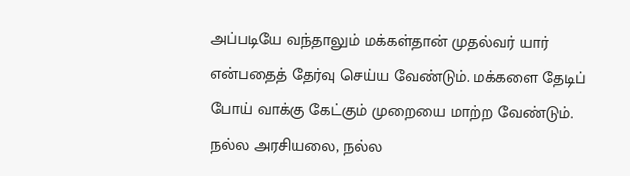அப்படியே வந்தாலும் மக்கள்தான் முதல்வர் யார் என்பதைத் தேர்வு செய்ய வேண்டும். மக்களை தேடிப் போய் வாக்கு கேட்கும் முறையை மாற்ற வேண்டும். நல்ல அரசியலை, நல்ல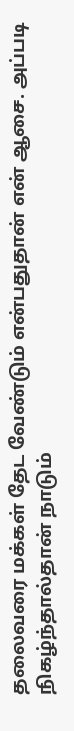தலைவரை மக்கள் தேட வேண்டும் என்பதுதான் என் ஆசை. அப்படி நிகழ்ந்தால்தான் நாடும்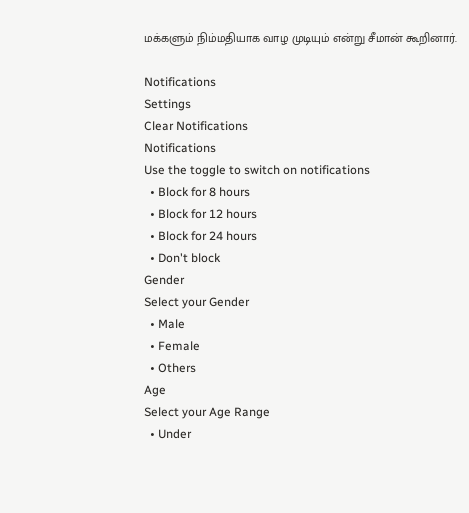மக்களும் நிம்மதியாக வாழ முடியும் என்று சீமான் கூறினார்.

Notifications
Settings
Clear Notifications
Notifications
Use the toggle to switch on notifications
  • Block for 8 hours
  • Block for 12 hours
  • Block for 24 hours
  • Don't block
Gender
Select your Gender
  • Male
  • Female
  • Others
Age
Select your Age Range
  • Under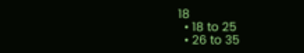18
  • 18 to 25
  • 26 to 35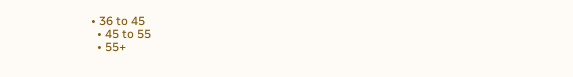• 36 to 45
  • 45 to 55
  • 55+